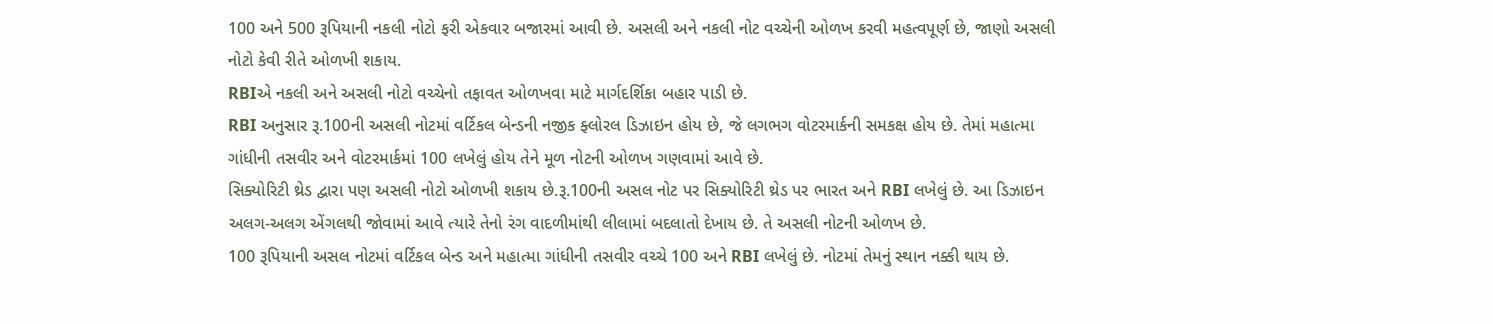100 અને 500 રૂપિયાની નકલી નોટો ફરી એકવાર બજારમાં આવી છે. અસલી અને નકલી નોટ વચ્ચેની ઓળખ કરવી મહત્વપૂર્ણ છે, જાણો અસલી નોટો કેવી રીતે ઓળખી શકાય.
RBIએ નકલી અને અસલી નોટો વચ્ચેનો તફાવત ઓળખવા માટે માર્ગદર્શિકા બહાર પાડી છે.
RBI અનુસાર રૂ.100ની અસલી નોટમાં વર્ટિકલ બેન્ડની નજીક ફ્લોરલ ડિઝાઇન હોય છે, જે લગભગ વોટરમાર્કની સમકક્ષ હોય છે. તેમાં મહાત્મા ગાંધીની તસવીર અને વોટરમાર્કમાં 100 લખેલું હોય તેને મૂળ નોટની ઓળખ ગણવામાં આવે છે.
સિક્યોરિટી થ્રેડ દ્વારા પણ અસલી નોટો ઓળખી શકાય છે.રૂ.100ની અસલ નોટ પર સિક્યોરિટી થ્રેડ પર ભારત અને RBI લખેલું છે. આ ડિઝાઇન અલગ-અલગ એંગલથી જોવામાં આવે ત્યારે તેનો રંગ વાદળીમાંથી લીલામાં બદલાતો દેખાય છે. તે અસલી નોટની ઓળખ છે.
100 રૂપિયાની અસલ નોટમાં વર્ટિકલ બેન્ડ અને મહાત્મા ગાંધીની તસવીર વચ્ચે 100 અને RBI લખેલું છે. નોટમાં તેમનું સ્થાન નક્કી થાય છે.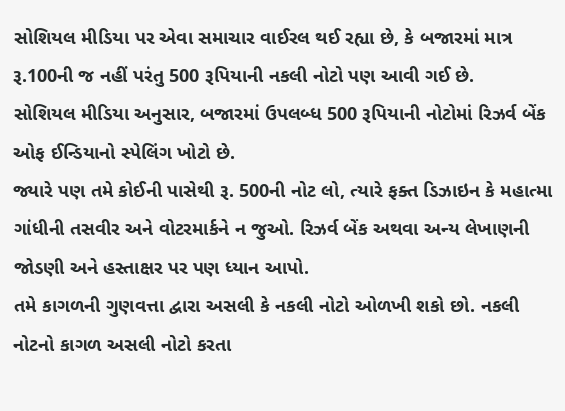સોશિયલ મીડિયા પર એવા સમાચાર વાઈરલ થઈ રહ્યા છે, કે બજારમાં માત્ર રૂ.100ની જ નહીં પરંતુ 500 રૂપિયાની નકલી નોટો પણ આવી ગઈ છે.
સોશિયલ મીડિયા અનુસાર, બજારમાં ઉપલબ્ધ 500 રૂપિયાની નોટોમાં રિઝર્વ બેંક ઓફ ઈન્ડિયાનો સ્પેલિંગ ખોટો છે.
જ્યારે પણ તમે કોઈની પાસેથી રૂ. 500ની નોટ લો, ત્યારે ફક્ત ડિઝાઇન કે મહાત્મા ગાંધીની તસવીર અને વોટરમાર્કને ન જુઓ. રિઝર્વ બેંક અથવા અન્ય લેખાણની જોડણી અને હસ્તાક્ષર પર પણ ધ્યાન આપો.
તમે કાગળની ગુણવત્તા દ્વારા અસલી કે નકલી નોટો ઓળખી શકો છો. નકલી નોટનો કાગળ અસલી નોટો કરતા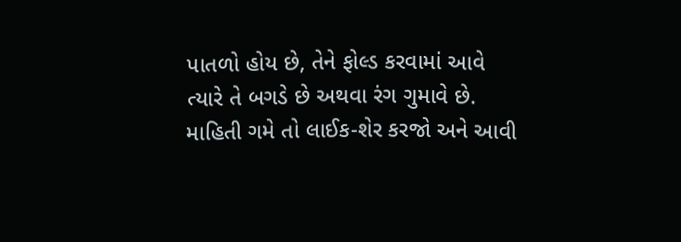પાતળો હોય છે, તેને ફોલ્ડ કરવામાં આવે ત્યારે તે બગડે છે અથવા રંગ ગુમાવે છે.
માહિતી ગમે તો લાઈક-શેર કરજો અને આવી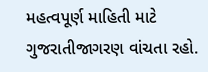મહત્વપૂર્ણ માહિતી માટે ગુજરાતીજાગરણ વાંચતા રહો.